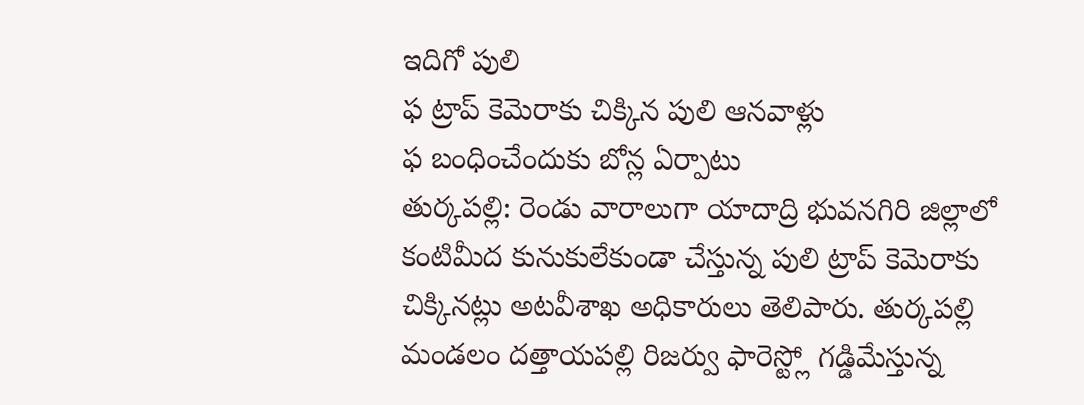ఇదిగో పులి
ఫ ట్రాప్ కెమెరాకు చిక్కిన పులి ఆనవాళ్లు
ఫ బంధించేందుకు బోన్ల ఏర్పాటు
తుర్కపల్లి: రెండు వారాలుగా యాదాద్రి భువనగిరి జిల్లాలో కంటిమీద కునుకులేకుండా చేస్తున్న పులి ట్రాప్ కెమెరాకు చిక్కినట్లు అటవీశాఖ అధికారులు తెలిపారు. తుర్కపల్లి మండలం దత్తాయపల్లి రిజర్వు ఫారెస్ట్లో గడ్డిమేస్తున్న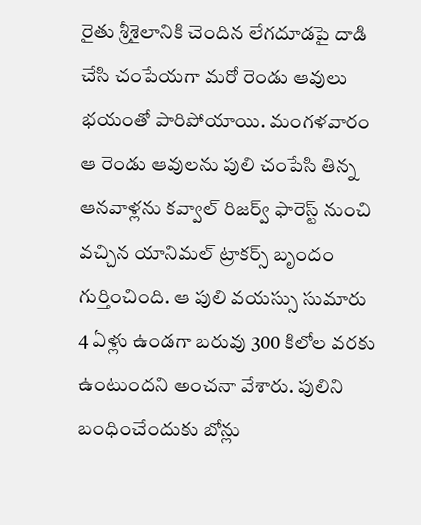రైతు శ్రీశైలానికి చెందిన లేగదూడపై దాడి చేసి చంపేయగా మరో రెండు ఆవులు భయంతో పారిపోయాయి. మంగళవారం ఆ రెండు ఆవులను పులి చంపేసి తిన్న ఆనవాళ్లను కవ్వాల్ రిజర్వ్ ఫారెస్ట్ నుంచి వచ్చిన యానిమల్ ట్రాకర్స్ బృందం గుర్తించింది. ఆ పులి వయస్సు సుమారు 4 ఏళ్లు ఉండగా బరువు 300 కిలోల వరకు ఉంటుందని అంచనా వేశారు. పులిని బంధించేందుకు బోన్లు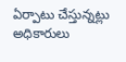ఏర్పాటు చేస్తున్నట్లు అధికారులు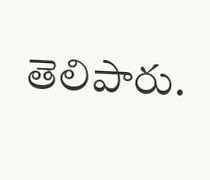తెలిపారు.